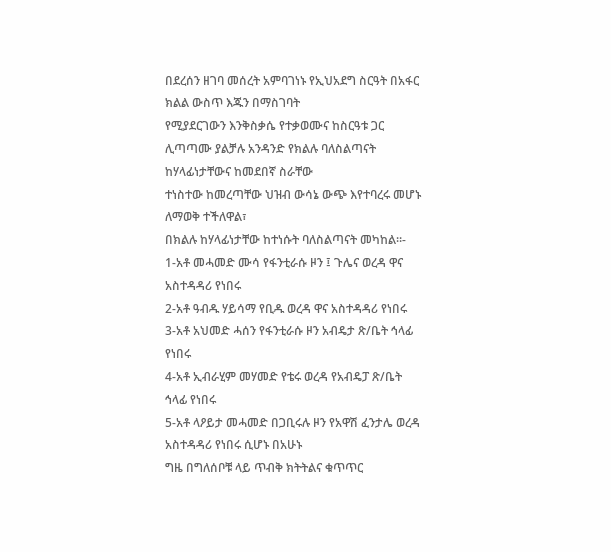በደረሰን ዘገባ መሰረት አምባገነኑ የኢህአደግ ስርዓት በአፋር ክልል ውስጥ እጁን በማስገባት
የሚያደርገውን እንቅስቃሴ የተቃወሙና ከስርዓቱ ጋር ሊጣጣሙ ያልቻሉ አንዳንድ የክልሉ ባለስልጣናት ከሃላፊነታቸውና ከመደበኛ ስራቸው
ተነስተው ከመረጣቸው ህዝብ ውሳኔ ውጭ እየተባረሩ መሆኑ ለማወቅ ተችለዋል፣
በክልሉ ከሃላፊነታቸው ከተነሱት ባለስልጣናት መካከል።-
1-አቶ መሓመድ ሙሳ የፋንቲራሱ ዞን ፤ ጉሌና ወረዳ ዋና አስተዳዳሪ የነበሩ
2-አቶ ዓብዱ ሃይሳማ የቢዱ ወረዳ ዋና አስተዳዳሪ የነበሩ
3-አቶ አህመድ ሓሰን የፋንቲራሱ ዞን አብዴታ ጽ/ቤት ኅላፊ የነበሩ
4-አቶ ኢብራሂም መሃመድ የቴሩ ወረዳ የአብዴፓ ጽ/ቤት ኅላፊ የነበሩ
5-አቶ ላዖይታ መሓመድ በጋቢሩሉ ዞን የአዋሽ ፈንታሌ ወረዳ አስተዳዳሪ የነበሩ ሲሆኑ በአሁኑ
ግዜ በግለሰቦቹ ላይ ጥብቅ ክትትልና ቁጥጥር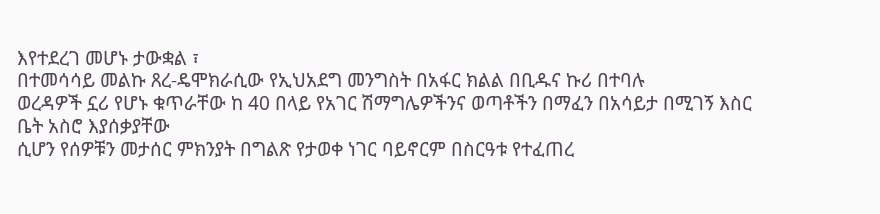እየተደረገ መሆኑ ታውቋል ፣
በተመሳሳይ መልኩ ጸረ-ዴሞክራሲው የኢህአደግ መንግስት በአፋር ክልል በቢዱና ኩሪ በተባሉ
ወረዳዎች ኗሪ የሆኑ ቁጥራቸው ከ 40 በላይ የአገር ሽማግሌዎችንና ወጣቶችን በማፈን በአሳይታ በሚገኝ እስር ቤት አስሮ እያሰቃያቸው
ሲሆን የሰዎቹን መታሰር ምክንያት በግልጽ የታወቀ ነገር ባይኖርም በስርዓቱ የተፈጠረ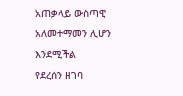አጠቃላይ ውስጣዊ አለመተማመን ሊሆን እንደሚችል
የደረሰን ዘገባ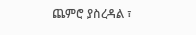ጨምሮ ያስረዳል ፣